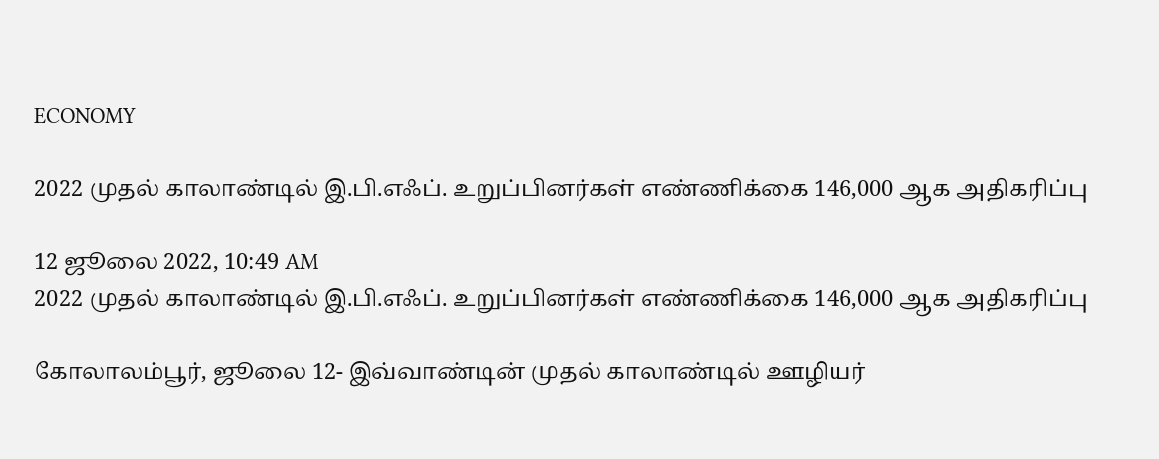ECONOMY

2022 முதல் காலாண்டில் இ.பி.எஃப். உறுப்பினர்கள் எண்ணிக்கை 146,000 ஆக அதிகரிப்பு

12 ஜூலை 2022, 10:49 AM
2022 முதல் காலாண்டில் இ.பி.எஃப். உறுப்பினர்கள் எண்ணிக்கை 146,000 ஆக அதிகரிப்பு

கோலாலம்பூர், ஜூலை 12- இவ்வாண்டின் முதல் காலாண்டில் ஊழியர்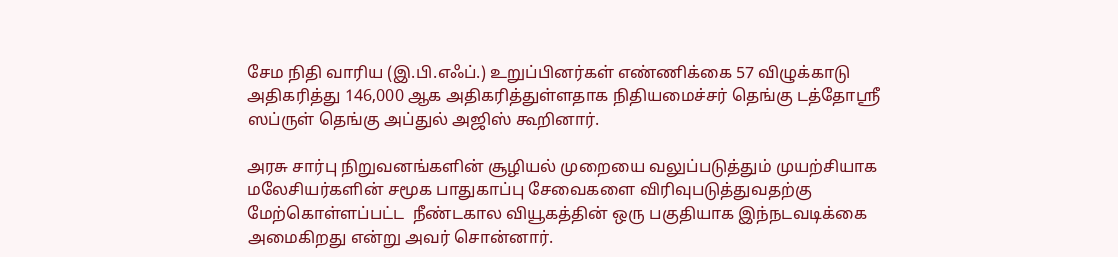சேம நிதி வாரிய (இ.பி.எஃப்.) உறுப்பினர்கள் எண்ணிக்கை 57 விழுக்காடு அதிகரித்து 146,000 ஆக அதிகரித்துள்ளதாக நிதியமைச்சர் தெங்கு டத்தோஸ்ரீ ஸப்ருள் தெங்கு அப்துல் அஜிஸ் கூறினார்.

அரசு சார்பு நிறுவனங்களின் சூழியல் முறையை வலுப்படுத்தும் முயற்சியாக மலேசியர்களின் சமூக பாதுகாப்பு சேவைகளை விரிவுபடுத்துவதற்கு மேற்கொள்ளப்பட்ட  நீண்டகால வியூகத்தின் ஒரு பகுதியாக இந்நடவடிக்கை அமைகிறது என்று அவர் சொன்னார்.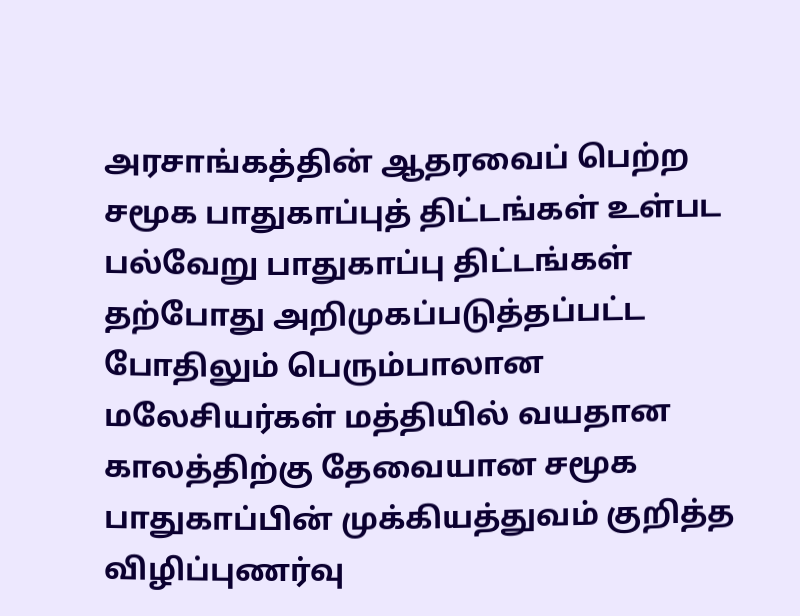அரசாங்கத்தின் ஆதரவைப் பெற்ற சமூக பாதுகாப்புத் திட்டங்கள் உள்பட பல்வேறு பாதுகாப்பு திட்டங்கள் தற்போது அறிமுகப்படுத்தப்பட்ட போதிலும் பெரும்பாலான மலேசியர்கள் மத்தியில் வயதான காலத்திற்கு தேவையான சமூக பாதுகாப்பின் முக்கியத்துவம் குறித்த விழிப்புணர்வு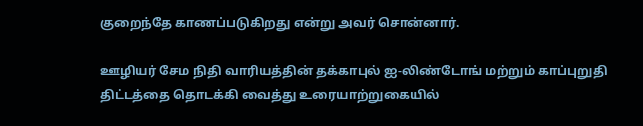குறைந்தே காணப்படுகிறது என்று அவர் சொன்னார்.

ஊழியர் சேம நிதி வாரியத்தின் தக்காபுல் ஐ-லிண்டோங் மற்றும் காப்புறுதி திட்டத்தை தொடக்கி வைத்து உரையாற்றுகையில்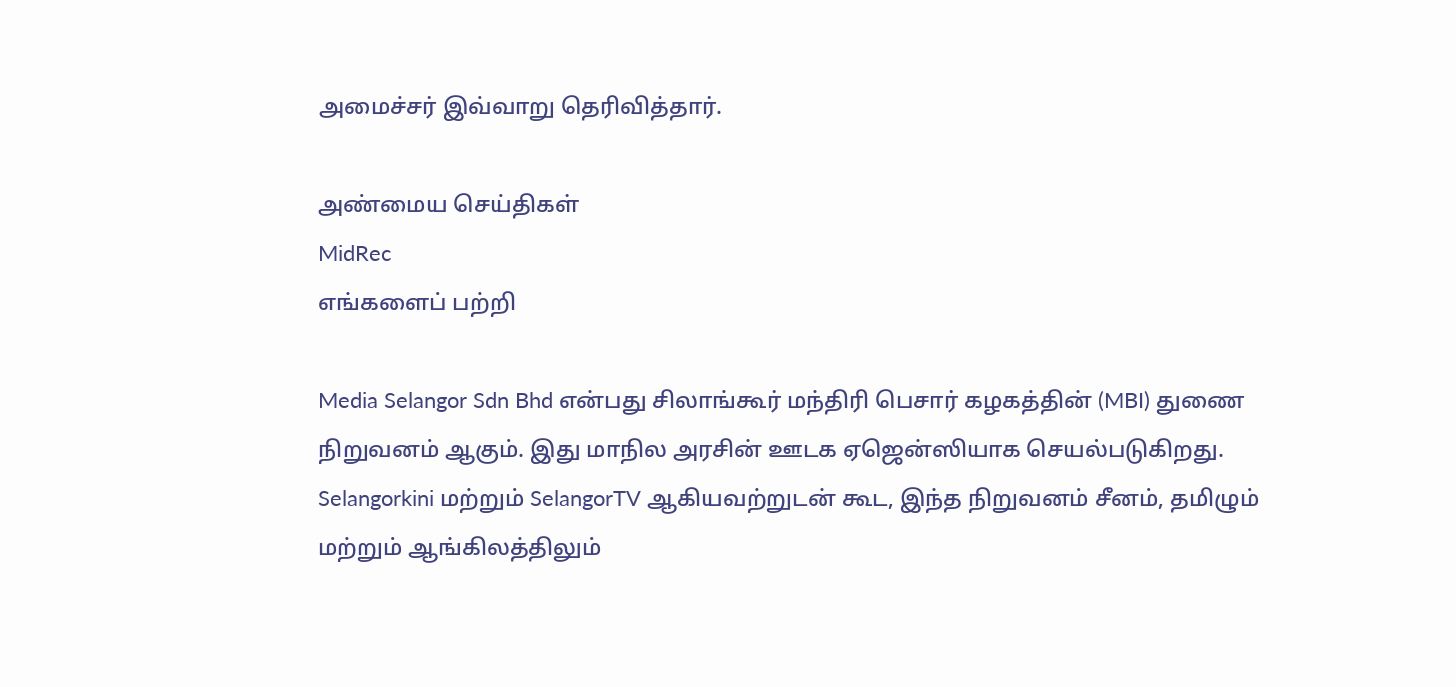அமைச்சர் இவ்வாறு தெரிவித்தார்.

அண்மைய செய்திகள்
MidRec
எங்களைப் பற்றி

Media Selangor Sdn Bhd என்பது சிலாங்கூர் மந்திரி பெசார் கழகத்தின் (MBI) துணை நிறுவனம் ஆகும். இது மாநில அரசின் ஊடக ஏஜென்ஸியாக செயல்படுகிறது. Selangorkini மற்றும் SelangorTV ஆகியவற்றுடன் கூட, இந்த நிறுவனம் சீனம், தமிழும் மற்றும் ஆங்கிலத்திலும்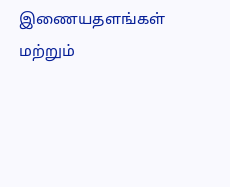இணையதளங்கள் மற்றும்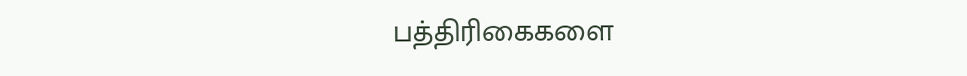பத்திரிகைகளை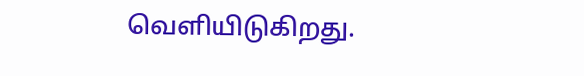வெளியிடுகிறது.